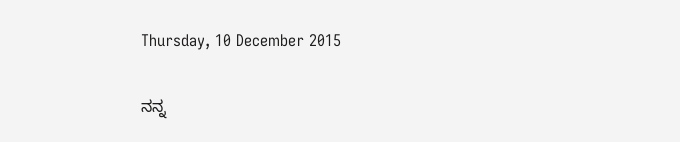Thursday, 10 December 2015

ನನ್ನ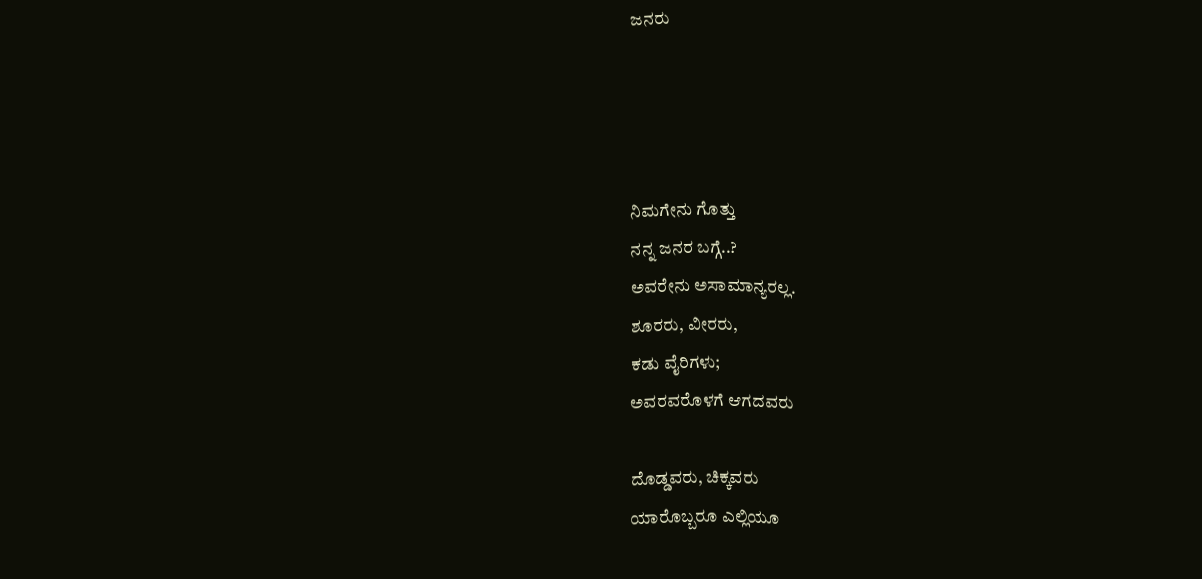ಜನರು




ನಿಮಗೇನು ಗೊತ್ತು
ನನ್ನ ಜನರ ಬಗ್ಗೆ..?
ಅವರೇನು ಅಸಾಮಾನ್ಯರಲ್ಲ.
ಶೂರರು, ವೀರರು,
ಕಡು ವೈರಿಗಳು;
ಅವರವರೊಳಗೆ ಆಗದವರು

ದೊಡ್ಡವರು, ಚಿಕ್ಕವರು
ಯಾರೊಬ್ಬರೂ ಎಲ್ಲಿಯೂ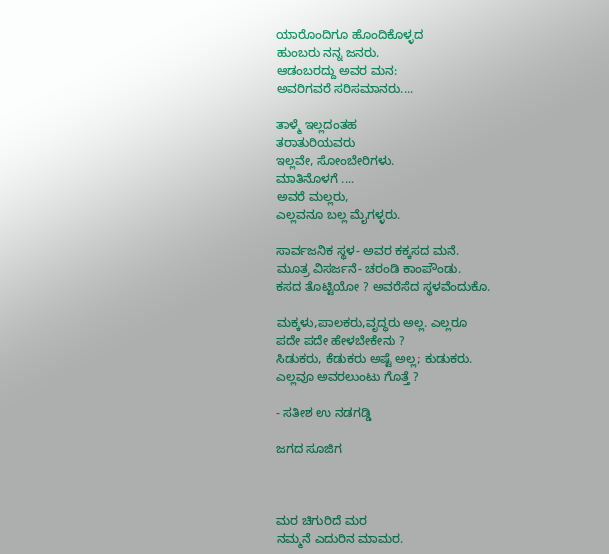ಯಾರೊಂದಿಗೂ ಹೊಂದಿಕೊಳ್ಳದ
ಹುಂಬರು ನನ್ನ ಜನರು.
ಆಡಂಬರದ್ದು ಅವರ ಮನ:
ಅವರಿಗವರೆ ಸರಿಸಮಾನರು....

ತಾಳ್ಮೆ ಇಲ್ಲದಂತಹ
ತರಾತುರಿಯವರು
ಇಲ್ಲವೇ, ಸೋಂಬೇರಿಗಳು.
ಮಾತಿನೊಳಗೆ ....
ಅವರೆ ಮಲ್ಲರು,
ಎಲ್ಲವನೂ ಬಲ್ಲ ಮೈಗಳ್ಳರು.

ಸಾರ್ವಜನಿಕ ಸ್ಥಳ- ಅವರ ಕಕ್ಕಸದ ಮನೆ.
ಮೂತ್ರ ವಿಸರ್ಜನೆ- ಚರಂಡಿ ಕಾಂಪೌಂಡು.
ಕಸದ ತೊಟ್ಟಿಯೋ ? ಅವರೆಸೆದ ಸ್ಥಳವೆಂದುಕೊ.

ಮಕ್ಕಳು,ಪಾಲಕರು,ವೃದ್ಧರು ಅಲ್ಲ. ಎಲ್ಲರೂ
ಪದೇ ಪದೇ ಹೇಳಬೇಕೇನು ?
ಸಿಡುಕರು, ಕೆಡುಕರು ಅಷ್ಟೆ ಅಲ್ಲ; ಕುಡುಕರು.
ಎಲ್ಲವೂ ಅವರಲುಂಟು ಗೊತ್ತೆ ?

- ಸತೀಶ ಉ ನಡಗಡ್ಡಿ

ಜಗದ ಸೂಜಿಗ



ಮರ ಚಿಗುರಿದೆ ಮರ
ನಮ್ಮನೆ ಎದುರಿನ ಮಾಮರ.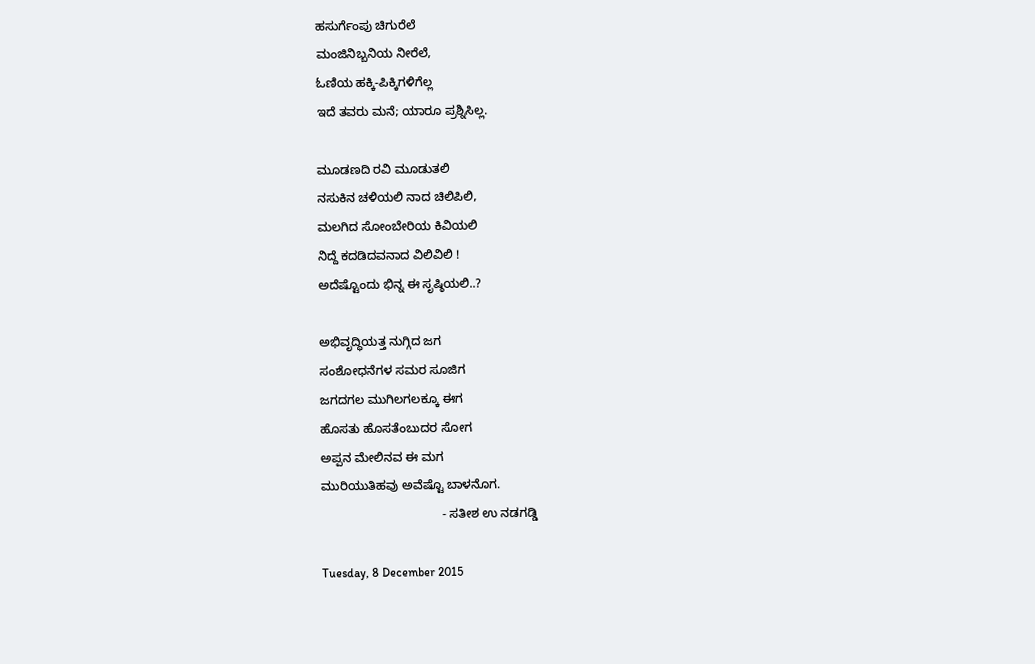ಹಸುರ್ಗೆಂಪು ಚಿಗುರೆಲೆ
ಮಂಜಿನಿಬ್ಬನಿಯ ನೀರೆಲೆ,
ಓಣಿಯ ಹಕ್ಕಿ-ಪಿಕ್ಕಿಗಳಿಗೆಲ್ಲ
ಇದೆ ತವರು ಮನೆ; ಯಾರೂ ಪ್ರಶ್ನಿಸಿಲ್ಲ.

ಮೂಡಣದಿ ರವಿ ಮೂಡುತಲಿ
ನಸುಕಿನ ಚಳಿಯಲಿ ನಾದ ಚಿಲಿಪಿಲಿ,
ಮಲಗಿದ ಸೋಂಬೇರಿಯ ಕಿವಿಯಲಿ
ನಿದ್ದೆ ಕದಡಿದವನಾದ ವಿಲಿವಿಲಿ !
ಅದೆಷ್ಟೊಂದು ಭಿನ್ನ ಈ ಸೃಷ್ಠಿಯಲಿ..?

ಅಭಿವೃದ್ಧಿಯತ್ತ ನುಗ್ಗಿದ ಜಗ
ಸಂಶೋಧನೆಗಳ ಸಮರ ಸೂಜಿಗ
ಜಗದಗಲ ಮುಗಿಲಗಲಕ್ಕೂ ಈಗ
ಹೊಸತು ಹೊಸತೆಂಬುದರ ಸೋಗ
ಅಪ್ಪನ ಮೇಲಿನವ ಈ ಮಗ
ಮುರಿಯುತಿಹವು ಅವೆಷ್ಟೊ ಬಾಳನೊಗ.
                                   - ಸತೀಶ ಉ ನಡಗಡ್ಡಿ

Tuesday, 8 December 2015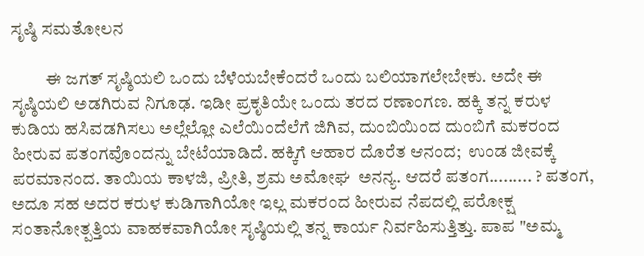ಸೃಷ್ಠಿ ಸಮತೋಲನ

          ಈ ಜಗತ್ ಸೃಷ್ಠಿಯಲಿ ಒಂದು ಬೆಳೆಯಬೇಕೆಂದರೆ ಒಂದು ಬಲಿಯಾಗಲೇಬೇಕು. ಅದೇ ಈ ಸೃಷ್ಠಿಯಲಿ ಅಡಗಿರುವ ನಿಗೂಢ. ಇಡೀ ಪ್ರಕೃತಿಯೇ ಒಂದು ತರದ ರಣಾಂಗಣ. ಹಕ್ಕಿ ತನ್ನ ಕರುಳ ಕುಡಿಯ ಹಸಿವಡಗಿಸಲು ಅಲ್ಲೆಲ್ಲೋ ಎಲೆಯಿಂದೆಲೆಗೆ ಜಿಗಿವ, ದುಂಬಿಯಿಂದ ದುಂಬಿಗೆ ಮಕರಂದ ಹೀರುವ ಪತಂಗವೊಂದನ್ನು ಬೇಟೆಯಾಡಿದೆ. ಹಕ್ಕಿಗೆ ಆಹಾರ ದೊರೆತ ಆನಂದ;  ಉಂಡ ಜೀವಕ್ಕೆ ಪರಮಾನಂದ. ತಾಯಿಯ ಕಾಳಜಿ, ಪ್ರೀತಿ, ಶ್ರಮ ಅಮೋಘ  ಅನನ್ಯ. ಆದರೆ ಪತಂಗ......... ? ಪತಂಗ, ಅದೂ ಸಹ ಅದರ ಕರುಳ ಕುಡಿಗಾಗಿಯೋ ಇಲ್ಲ ಮಕರಂದ ಹೀರುವ ನೆಪದಲ್ಲಿ ಪರೋಕ್ಷ ಸಂತಾನೋತ್ಪತ್ತಿಯ ವಾಹಕವಾಗಿಯೋ ಸೃಷ್ಠಿಯಲ್ಲಿ ತನ್ನ ಕಾರ್ಯ ನಿರ್ವಹಿಸುತ್ತಿತ್ತು. ಪಾಪ "ಅಮ್ಮ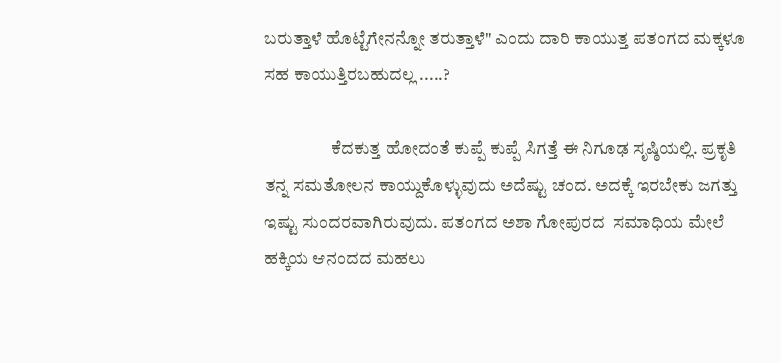ಬರುತ್ತಾಳೆ ಹೊಟ್ಟೆಗೇನನ್ನೋ ತರುತ್ತಾಳೆ" ಎಂದು ದಾರಿ ಕಾಯುತ್ತ ಪತಂಗದ ಮಕ್ಕಳೂ ಸಹ ಕಾಯುತ್ತಿರಬಹುದಲ್ಲ .....?

                   ಕೆದಕುತ್ತ ಹೋದಂತೆ ಕುಪ್ಪೆ ಕುಪ್ಪೆ ಸಿಗತ್ತೆ ಈ ನಿಗೂಢ ಸೃಷ್ಠಿಯಲ್ಲಿ. ಪ್ರಕೃತಿ ತನ್ನ ಸಮತೋಲನ ಕಾಯ್ದುಕೊಳ್ಳುವುದು ಅದೆಷ್ಟು ಚಂದ. ಅದಕ್ಕೆ ಇರಬೇಕು ಜಗತ್ತು ಇಷ್ಟು ಸುಂದರವಾಗಿರುವುದು. ಪತಂಗದ ಅಶಾ ಗೋಪುರದ  ಸಮಾಧಿಯ ಮೇಲೆ ಹಕ್ಕಿಯ ಆನಂದದ ಮಹಲು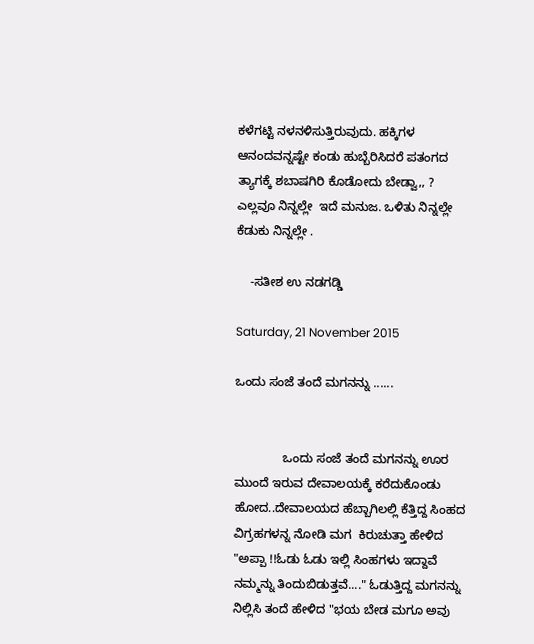ಕಳೆಗಟ್ಟಿ ನಳನಳಿಸುತ್ತಿರುವುದು. ಹಕ್ಕಿಗಳ ಆನಂದವನ್ನಷ್ಟೇ ಕಂಡು ಹುಬ್ಬೆರಿಸಿದರೆ ಪತಂಗದ ತ್ಯಾಗಕ್ಕೆ ಶಬಾಷಗಿರಿ ಕೊಡೋದು ಬೇಡ್ವಾ,, ?
ಎಲ್ಲವೂ ನಿನ್ನಲ್ಲೇ  ಇದೆ ಮನುಜ. ಒಳಿತು ನಿನ್ನಲ್ಲೇ  ಕೆಡುಕು ನಿನ್ನಲ್ಲೇ .

    -ಸತೀಶ ಉ ನಡಗಡ್ಡಿ

Saturday, 21 November 2015

ಒಂದು ಸಂಜೆ ತಂದೆ ಮಗನನ್ನು ......


              ಒಂದು ಸಂಜೆ ತಂದೆ ಮಗನನ್ನು ಊರ ಮುಂದೆ ಇರುವ ದೇವಾಲಯಕ್ಕೆ ಕರೆದುಕೊಂಡು ಹೋದ..ದೇವಾಲಯದ ಹೆಬ್ಬಾಗಿಲಲ್ಲಿ ಕೆತ್ತಿದ್ದ ಸಿಂಹದ ವಿಗ್ರಹಗಳನ್ನ ನೋಡಿ ಮಗ  ಕಿರುಚುತ್ತಾ ಹೇಳಿದ "ಅಪ್ಪಾ !!ಓಡು ಓಡು ಇಲ್ಲಿ ಸಿಂಹಗಳು ಇದ್ದಾವೆ ನಮ್ಮನ್ನು ತಿಂದುಬಿಡುತ್ತವೆ...." ಓಡುತ್ತಿದ್ದ ಮಗನನ್ನು ನಿಲ್ಲಿಸಿ ತಂದೆ ಹೇಳಿದ "ಭಯ ಬೇಡ ಮಗೂ ಅವು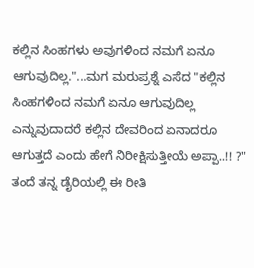ಕಲ್ಲಿನ ಸಿಂಹಗಳು ಅವುಗಳಿಂದ ನಮಗೆ ಏನೂ ಆಗುವುದಿಲ್ಲ."...ಮಗ ಮರುಪ್ರಶ್ನೆ ಎಸೆದ "ಕಲ್ಲಿನ ಸಿಂಹಗಳಿಂದ ನಮಗೆ ಏನೂ ಆಗುವುದಿಲ್ಲ ಎನ್ನುವುದಾದರೆ ಕಲ್ಲಿನ ದೇವರಿಂದ ಏನಾದರೂ ಆಗುತ್ತದೆ ಎಂದು ಹೇಗೆ ನಿರೀಕ್ಷಿಸುತ್ತೀಯೆ ಅಪ್ಪಾ..!! ?"
ತಂದೆ ತನ್ನ ಡೈರಿಯಲ್ಲಿ ಈ ರೀತಿ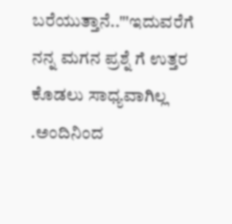ಬರೆಯುತ್ತಾನೆ.."'ಇದುವರೆಗೆ ನನ್ನ ಮಗನ ಪ್ರಶ್ನೆ ಗೆ ಉತ್ತರ ಕೊಡಲು ಸಾಧ್ಯವಾಗಿಲ್ಲ .ಅಂದಿನಿಂದ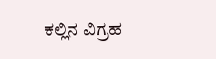ಕಲ್ಲಿನ ವಿಗ್ರಹ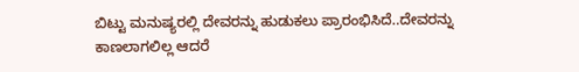ಬಿಟ್ಟು ಮನುಷ್ಯರಲ್ಲಿ ದೇವರನ್ನು ಹುಡುಕಲು ಪ್ರಾರಂಭಿಸಿದೆ..ದೇವರನ್ನು ಕಾಣಲಾಗಲಿಲ್ಲ ಆದರೆ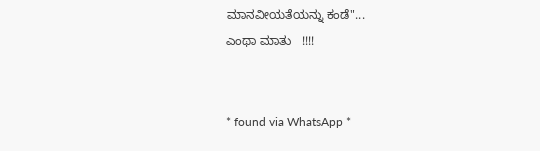ಮಾನವೀಯತೆಯನ್ನು ಕಂಡೆ"...
ಎಂಥಾ ಮಾತು   !!!!


* found via WhatsApp *